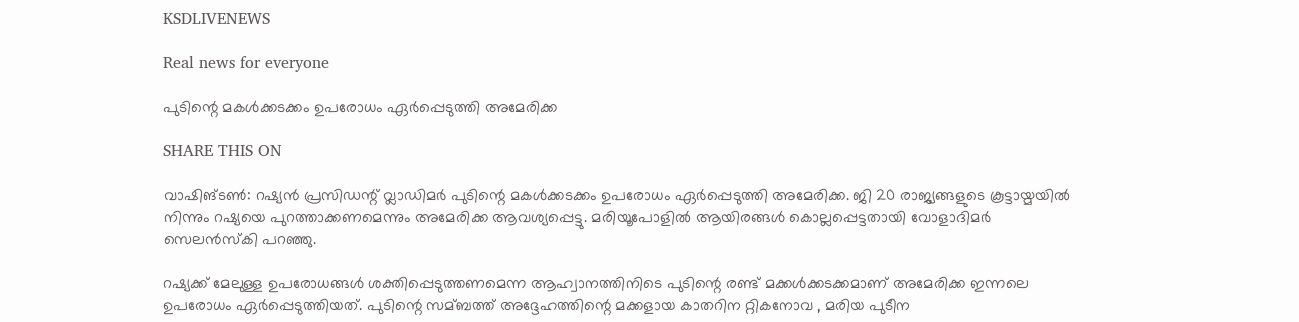KSDLIVENEWS

Real news for everyone

പുടിന്റെ മകള്‍ക്കടക്കം ഉപരോധം ഏര്‍പ്പെടുത്തി അമേരിക്ക

SHARE THIS ON

വാഷിങ്ടണ്‍: റഷ്യന്‍ പ്രസിഡന്റ് വ്ലാഡിമര്‍ പുടിന്റെ മകള്‍ക്കടക്കം ഉപരോധം ഏര്‍പ്പെടുത്തി അമേരിക്ക. ജി 20 രാജ്യങ്ങളുടെ കൂട്ടായ്മയില്‍ നിന്നും റഷ്യയെ പുറത്താക്കണമെന്നും അമേരിക്ക ആവശ്യപ്പെട്ടു. മരിയൂപോളില്‍ ആയിരങ്ങള്‍ കൊല്ലപ്പെട്ടതായി വോളാദിമര്‍ സെലന്‍സ്കി പറഞ്ഞു.

റഷ്യക്ക് മേലുള്ള ഉപരോധങ്ങള്‍ ശക്തിപ്പെടുത്തണമെന്ന ആഹ്വാനത്തിനിടെ പുടിന്റെ രണ്ട് മക്കള്‍ക്കടക്കമാണ് അമേരിക്ക ഇന്നലെ ഉപരോധം ഏര്‍പ്പെടുത്തിയത്. പുടിന്റെ സമ്ബത്ത് അദ്ദേഹത്തിന്റെ മക്കളായ കാതറിന റ്റികനോവ , മരിയ പുടീന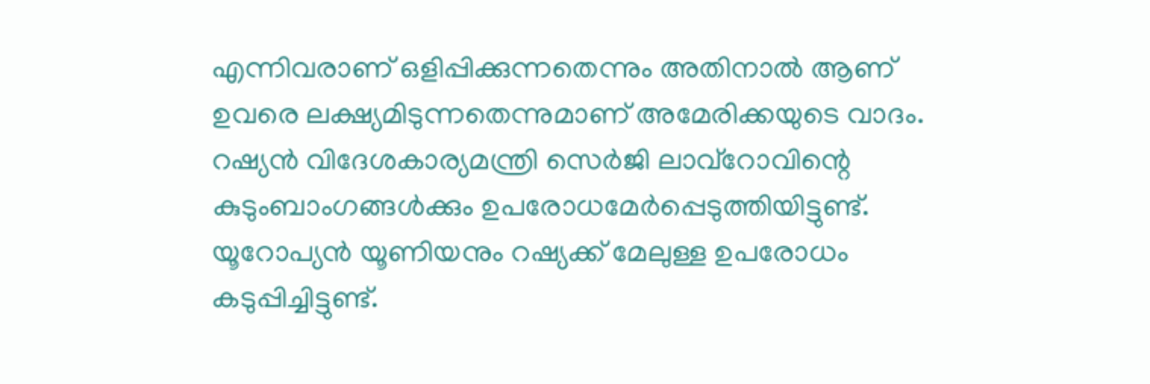എന്നിവരാണ് ഒളിപ്പിക്കുന്നതെന്നും അതിനാല്‍ ആണ് ഉവരെ ലക്ഷ്യമിടുന്നതെന്നുമാണ് അമേരിക്കയുടെ വാദം. റഷ്യന്‍ വിദേശകാര്യമന്ത്രി സെര്‍ജി ലാവ്റോവിന്റെ കുടുംബാംഗങ്ങള്‍ക്കും ഉപരോധമേര്‍പ്പെടുത്തിയിട്ടുണ്ട്. യൂറോപ്യന്‍ യൂണിയനും റഷ്യക്ക് മേലുള്ള ഉപരോധം കടുപ്പിച്ചിട്ടുണ്ട്.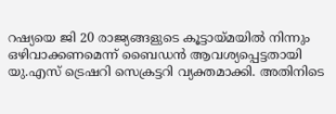റഷ്യയെ ജി 20 രാജ്യങ്ങളുടെ കൂട്ടായ്മയില്‍ നിന്നും ഒഴിവാക്കണമെന്ന് ബൈഡന്‍ ആവശ്യപ്പെട്ടതായി യു.എസ് ട്രെഷറി സെക്രട്ടറി വ്യക്തമാക്കി. അതിനിടെ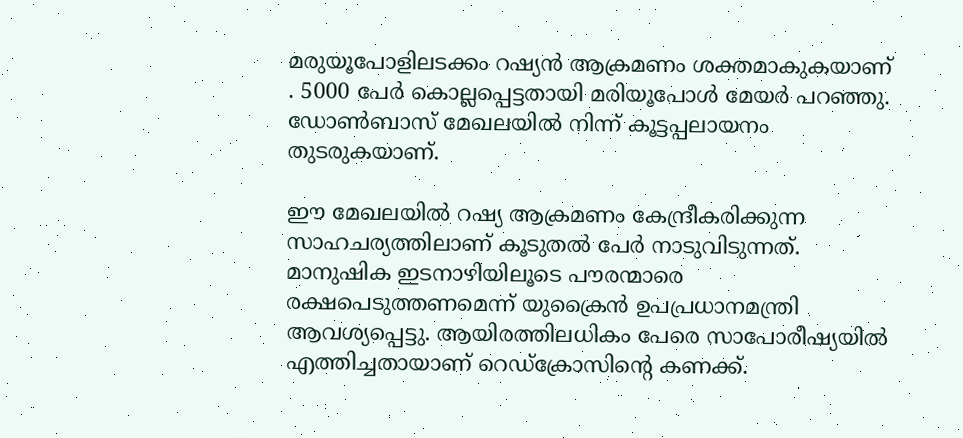മരുയൂപോളിലടക്കം റഷ്യന്‍ ആക്രമണം ശക്തമാകുകയാണ് . 5000 പേര്‍ കൊല്ലപ്പെട്ടതായി മരിയൂപോള്‍ മേയര്‍ പറഞ്ഞു. ഡോണ്‍ബാസ് മേഖലയില്‍ നിന്ന് കൂട്ടപ്പലായനം തുടരുകയാണ്.

ഈ മേഖലയില്‍ റഷ്യ ആക്രമണം കേന്ദ്രീകരിക്കുന്ന സാഹചര്യത്തിലാണ് കൂടുതല്‍ പേര്‍ നാടുവിടുന്നത്. മാനുഷിക ഇടനാഴിയിലൂടെ പൗരന്മാരെ രക്ഷപെടുത്തണമെന്ന് യുക്രൈന്‍ ഉപപ്രധാനമന്ത്രി ആവശ്യപ്പെട്ടു. ആയിരത്തിലധികം പേരെ സാപോരീഷ്യയില്‍ എത്തിച്ചതായാണ് റെഡ്ക്രോസിന്റെ കണക്ക്.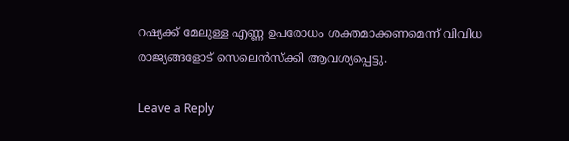റഷ്യക്ക് മേലുള്ള എണ്ണ ഉപരോധം ശക്തമാക്കണമെന്ന് വിവിധ രാജ്യങ്ങളോട് സെലെന്‍സ്ക്കി ആവശ്യപ്പെട്ടു.

Leave a Reply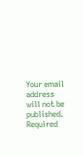Your email address will not be published. Required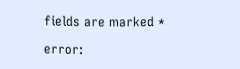fields are marked *

error: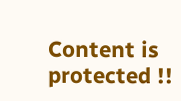Content is protected !!